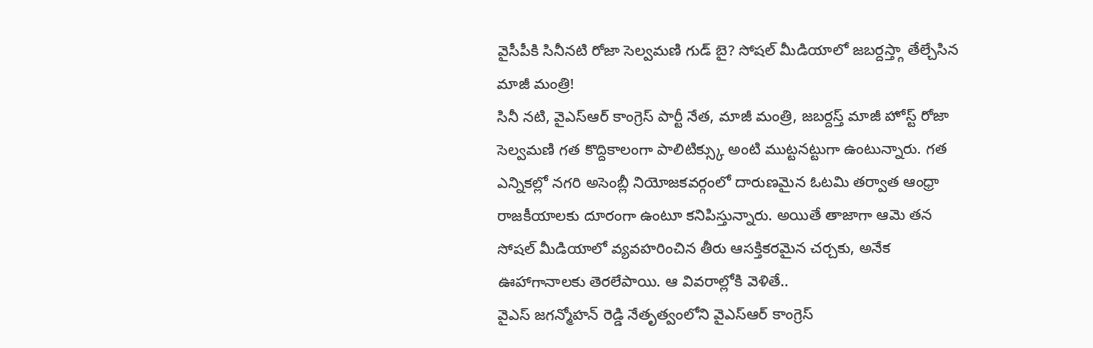వైసీపీకి సినీనటి రోజా సెల్వమణి గుడ్ బై? సోషల్ మీడియాలో జబర్దస్త్గా తేల్చేసిన మాజీ మంత్రి!
సినీ నటి, వైఎస్ఆర్ కాంగ్రెస్ పార్టీ నేత, మాజీ మంత్రి, జబర్దస్త్ మాజీ హోస్ట్ రోజా సెల్వమణి గత కొద్దికాలంగా పాలిటిక్స్కు అంటి ముట్టనట్టుగా ఉంటున్నారు. గత ఎన్నికల్లో నగరి అసెంబ్లీ నియోజకవర్గంలో దారుణమైన ఓటమి తర్వాత ఆంధ్రా రాజకీయాలకు దూరంగా ఉంటూ కనిపిస్తున్నారు. అయితే తాజాగా ఆమె తన సోషల్ మీడియాలో వ్యవహరించిన తీరు ఆసక్తికరమైన చర్చకు, అనేక ఊహాగానాలకు తెరలేపాయి. ఆ వివరాల్లోకి వెళితే..
వైఎస్ జగన్మోహన్ రెడ్డి నేతృత్వంలోని వైఎస్ఆర్ కాంగ్రెస్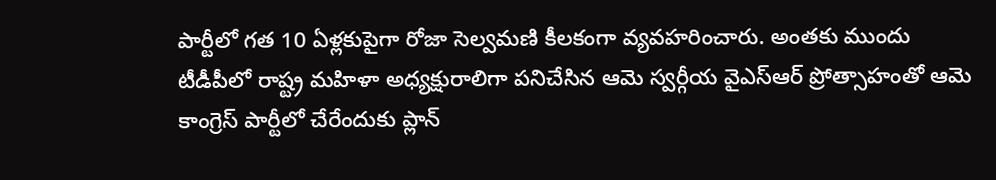పార్టీలో గత 10 ఏళ్లకుపైగా రోజా సెల్వమణి కీలకంగా వ్యవహరించారు. అంతకు ముందు టీడీపీలో రాష్ట్ర మహిళా అధ్యక్షురాలిగా పనిచేసిన ఆమె స్వర్గీయ వైఎస్ఆర్ ప్రోత్సాహంతో ఆమె కాంగ్రెస్ పార్టీలో చేరేందుకు ప్లాన్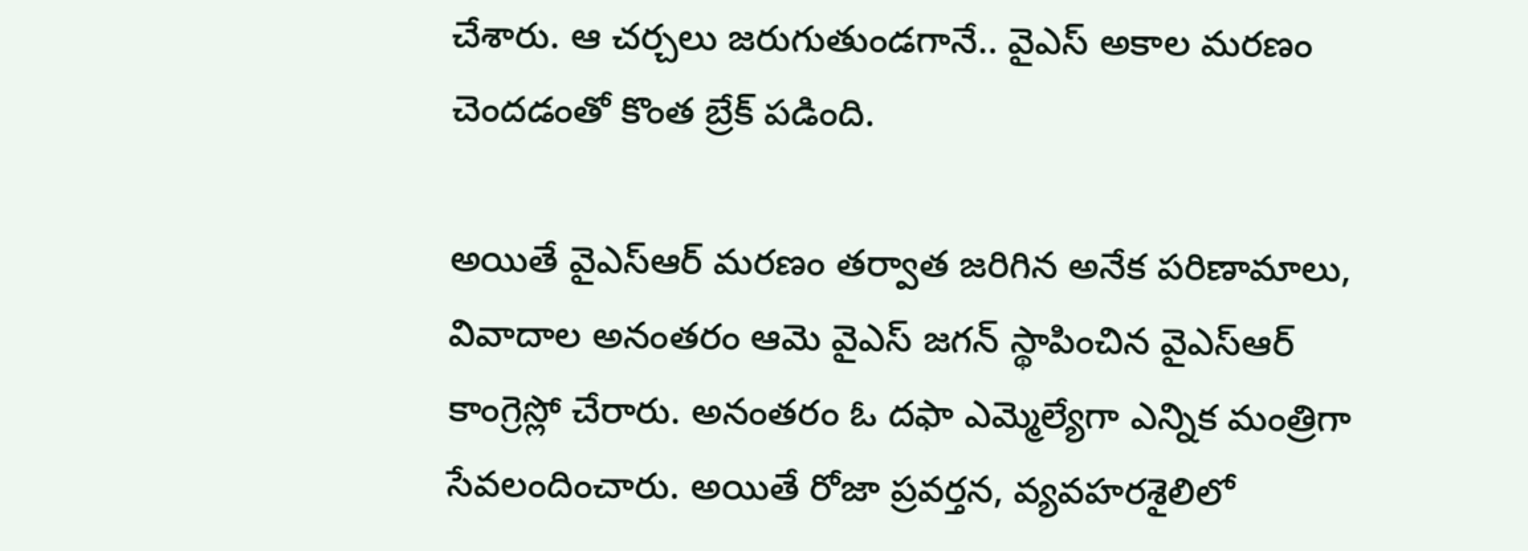చేశారు. ఆ చర్చలు జరుగుతుండగానే.. వైఎస్ అకాల మరణం చెందడంతో కొంత బ్రేక్ పడింది.

అయితే వైఎస్ఆర్ మరణం తర్వాత జరిగిన అనేక పరిణామాలు, వివాదాల అనంతరం ఆమె వైఎస్ జగన్ స్థాపించిన వైఎస్ఆర్ కాంగ్రెస్లో చేరారు. అనంతరం ఓ దఫా ఎమ్మెల్యేగా ఎన్నిక మంత్రిగా సేవలందించారు. అయితే రోజా ప్రవర్తన, వ్యవహరశైలిలో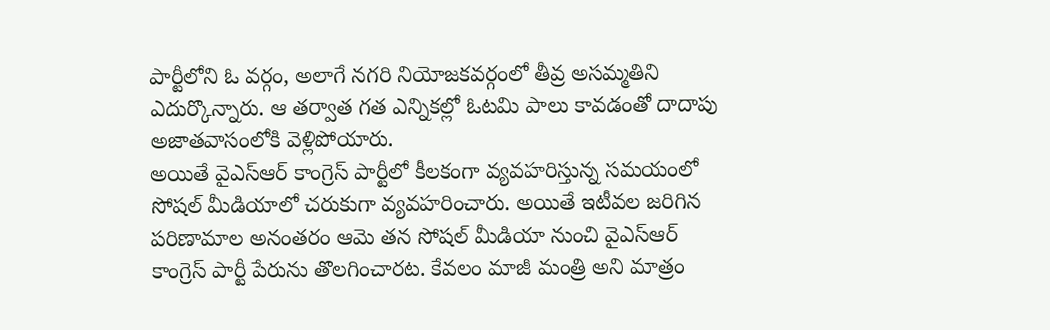పార్టీలోని ఓ వర్గం, అలాగే నగరి నియోజకవర్గంలో తీవ్ర అసమ్మతిని ఎదుర్కొన్నారు. ఆ తర్వాత గత ఎన్నికల్లో ఓటమి పాలు కావడంతో దాదాపు అజాతవాసంలోకి వెళ్లిపోయారు.
అయితే వైఎస్ఆర్ కాంగ్రెస్ పార్టీలో కీలకంగా వ్యవహరిస్తున్న సమయంలో సోషల్ మీడియాలో చరుకుగా వ్యవహరించారు. అయితే ఇటీవల జరిగిన పరిణామాల అనంతరం ఆమె తన సోషల్ మీడియా నుంచి వైఎస్ఆర్ కాంగ్రెస్ పార్టీ పేరును తొలగించారట. కేవలం మాజీ మంత్రి అని మాత్రం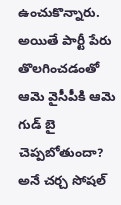ఉంచుకొన్నారు. అయితే పార్టీ పేరు తొలగించడంతో ఆమె వైసీపీకి ఆమె గుడ్ బై చెప్పబోతుందా? అనే చర్చ సోషల్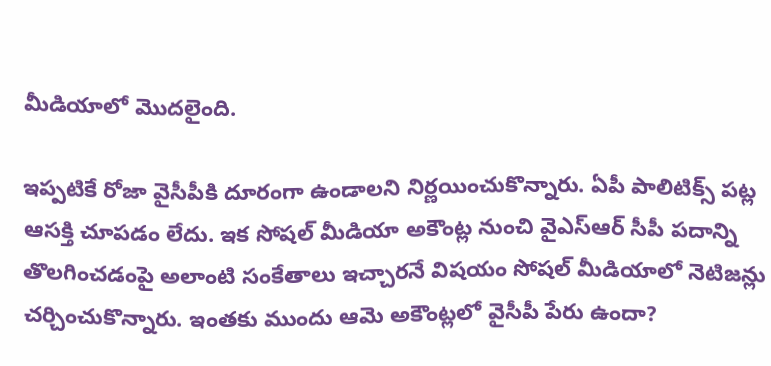మీడియాలో మొదలైంది.

ఇప్పటికే రోజా వైసీపీకి దూరంగా ఉండాలని నిర్ణయించుకొన్నారు. ఏపీ పాలిటిక్స్ పట్ల ఆసక్తి చూపడం లేదు. ఇక సోషల్ మీడియా అకౌంట్ల నుంచి వైఎస్ఆర్ సీపీ పదాన్ని తొలగించడంపై అలాంటి సంకేతాలు ఇచ్చారనే విషయం సోషల్ మీడియాలో నెటిజన్లు చర్చించుకొన్నారు. ఇంతకు ముందు ఆమె అకౌంట్లలో వైసీపీ పేరు ఉందా?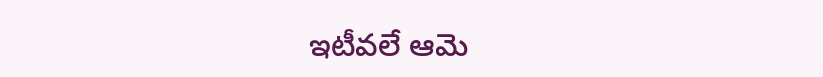ఇటీవలే ఆమె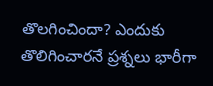తొలగించిందా? ఎందుకు తొలిగించారనే ప్రశ్నలు భారీగా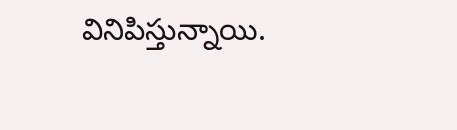వినిపిస్తున్నాయి.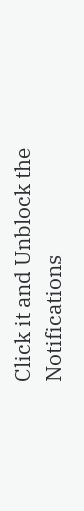Click it and Unblock the Notifications